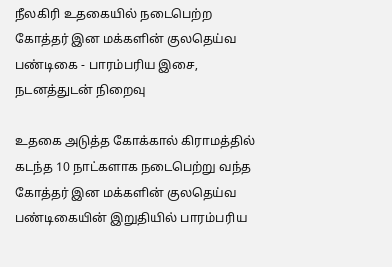நீலகிரி உதகையில் நடைபெற்ற கோத்தர் இன மக்களின் குலதெய்வ பண்டிகை - பாரம்பரிய இசை, நடனத்துடன் நிறைவு

உதகை அடுத்த கோக்கால் கிராமத்தில் கடந்த 10 நாட்களாக நடைபெற்று வந்த கோத்தர் இன மக்களின் குலதெய்வ பண்டிகையின் இறுதியில் பாரம்பரிய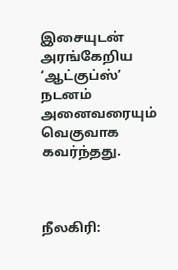இசையுடன் அரங்கேறிய ‘ஆட்குப்ஸ்’ நடனம் அனைவரையும் வெகுவாக கவர்ந்தது.



நீலகிரி: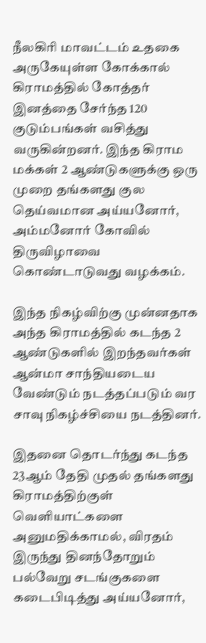நீலகிரி மாவட்டம் உதகை அருகேயுள்ள கோக்கால் கிராமத்தில் கோத்தர் இனத்தை சேர்ந்த 120 குடும்பங்கள் வசித்து வருகின்றனர். இந்த கிராம மக்கள் 2 ஆண்டுகளுக்கு ஒரு முறை தங்களது குல தெய்வமான அய்யனோர், அம்மனோர் கோவில் திருவிழாவை கொண்டாடுவது வழக்கம்.

இந்த நிகழ்விற்கு முன்னதாக அந்த கிராமத்தில் கடந்த 2 ஆண்டுகளில் இறந்தவர்கள் ஆன்மா சாந்தியடைய வேண்டும் நடத்தப்படும் வர சாவு நிகழ்ச்சியை நடத்தினர்.

இதனை தொடர்ந்து கடந்த 23ஆம் தேதி முதல் தங்களது கிராமத்திற்குள் வெளியாட்களை அனுமதிக்காமல், விரதம் இருந்து தினந்தோறும் பல்வேறு சடங்குகளை கடைபிடித்து அய்யனோர்,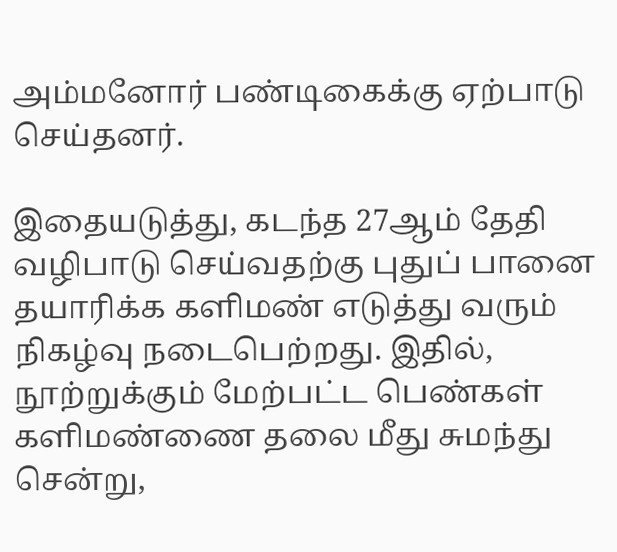அம்மனோர் பண்டிகைக்கு ஏற்பாடு செய்தனர்.

இதையடுத்து, கடந்த 27ஆம் தேதி வழிபாடு செய்வதற்கு புதுப் பானை தயாரிக்க களிமண் எடுத்து வரும் நிகழ்வு நடைபெற்றது. இதில், நூற்றுக்கும் மேற்பட்ட பெண்கள் களிமண்ணை தலை மீது சுமந்து சென்று,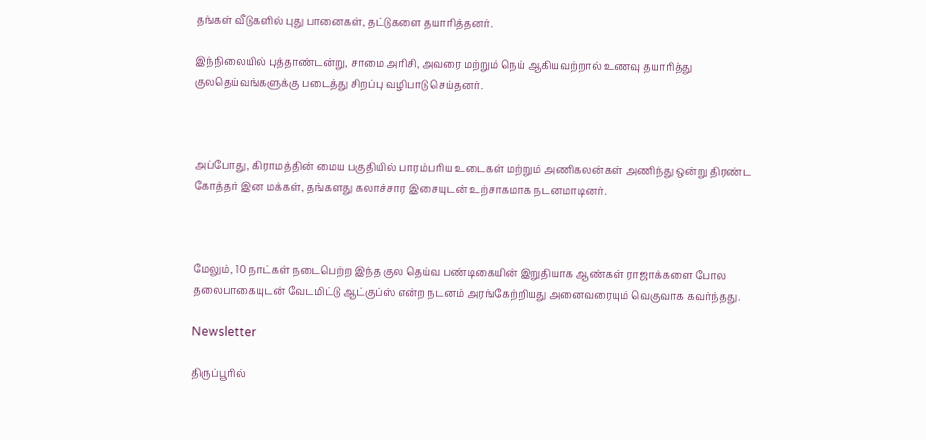தங்கள் வீடுகளில் புது பானைகள், தட்டுகளை தயாரித்தனர்.

இந்நிலையில் புத்தாண்டன்று, சாமை அரிசி, அவரை மற்றும் நெய் ஆகியவற்றால் உணவு தயாரித்து குலதெய்வங்களுக்கு படைத்து சிறப்பு வழிபாடு செய்தனர்.



அப்போது, கிராமத்தின் மைய பகுதியில் பாரம்பரிய உடைகள் மற்றும் அணிகலன்கள் அணிந்து ஒன்று திரண்ட கோத்தர் இன மக்கள், தங்களது கலாச்சார இசையுடன் உற்சாகமாக நடனமாடினர்.



மேலும், 10 நாட்கள் நடைபெற்ற இந்த குல தெய்வ பண்டிகையின் இறுதியாக ஆண்கள் ராஜாக்களை போல தலைபாகையுடன் வேடமிட்டு ஆட்குப்ஸ் என்ற நடனம் அரங்கேற்றியது அனைவரையும் வெகுவாக கவர்ந்தது.

Newsletter

திருப்பூரில்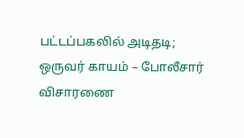பட்டப்பகலில் அடிதடி; ஒருவர் காயம் – போலீசார் விசாரணை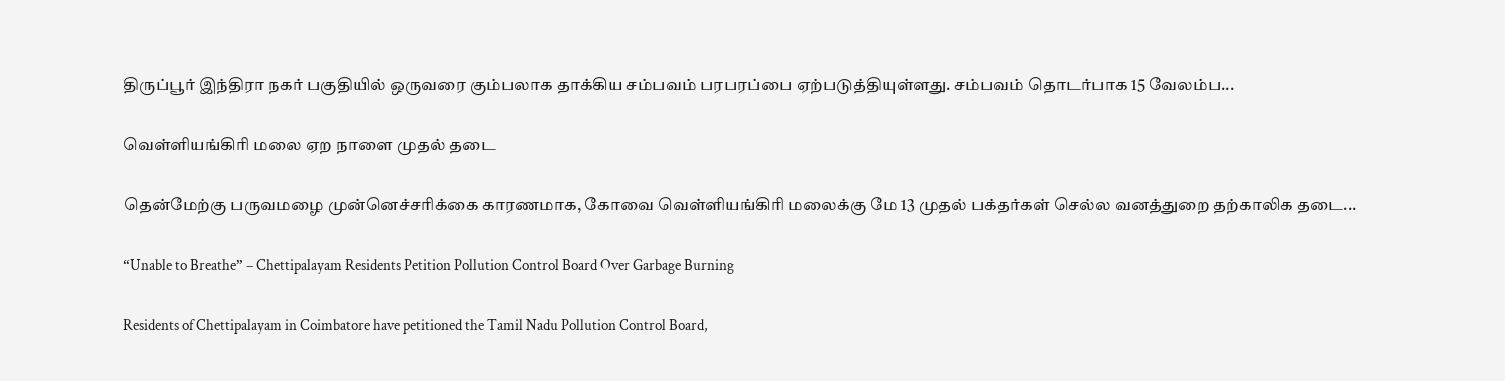திருப்பூர் இந்திரா நகர் பகுதியில் ஒருவரை கும்பலாக தாக்கிய சம்பவம் பரபரப்பை ஏற்படுத்தியுள்ளது. சம்பவம் தொடர்பாக 15 வேலம்ப...

வெள்ளியங்கிரி மலை ஏற நாளை முதல் தடை

தென்மேற்கு பருவமழை முன்னெச்சரிக்கை காரணமாக, கோவை வெள்ளியங்கிரி மலைக்கு மே 13 முதல் பக்தர்கள் செல்ல வனத்துறை தற்காலிக தடை...

“Unable to Breathe” – Chettipalayam Residents Petition Pollution Control Board Over Garbage Burning

Residents of Chettipalayam in Coimbatore have petitioned the Tamil Nadu Pollution Control Board,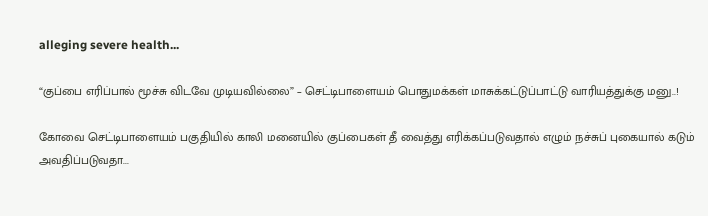alleging severe health...

“குப்பை எரிப்பால் மூச்சு விடவே முடியவில்லை” – செட்டிபாளையம் பொதுமக்கள் மாசுக்கட்டுப்பாட்டு வாரியத்துக்கு மனு..!

கோவை செட்டிபாளையம் பகுதியில் காலி மனையில் குப்பைகள் தீ வைத்து எரிக்கப்படுவதால் எழும் நச்சுப் புகையால் கடும் அவதிப்படுவதா...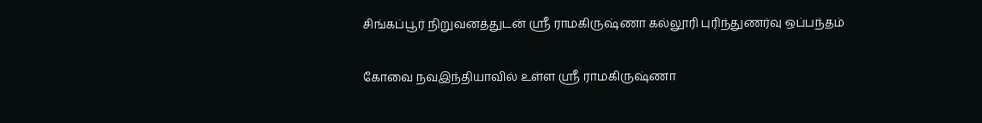சிங்கப்பூர் நிறுவனத்துடன் ஸ்ரீ ராமகிருஷ்ணா கல்லூரி புரிந்துணர்வு ஒப்பந்தம்

கோவை நவஇந்தியாவில் உள்ள ஸ்ரீ ராமகிருஷ்ணா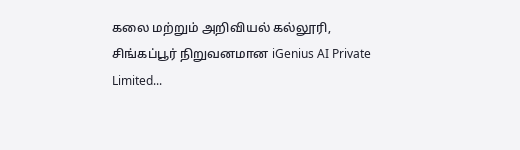கலை மற்றும் அறிவியல் கல்லூரி, சிங்கப்பூர் நிறுவனமான iGenius AI Private Limited...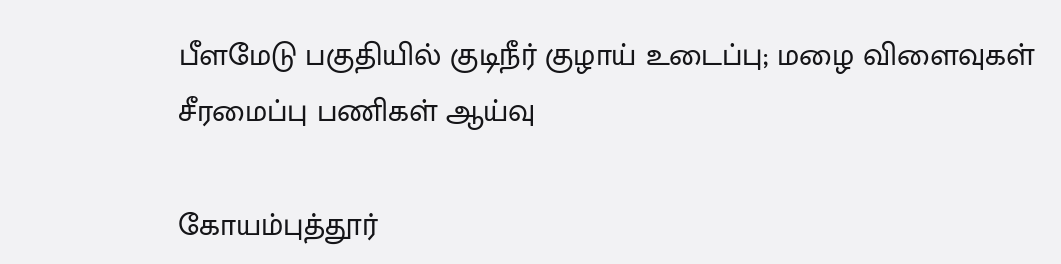பீளமேடு பகுதியில் குடிநீர் குழாய் உடைப்பு; மழை விளைவுகள் சீரமைப்பு பணிகள் ஆய்வு

கோயம்புத்தூர்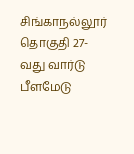சிங்காநல்லூர் தொகுதி 27-வது வார்டு பீளமேடு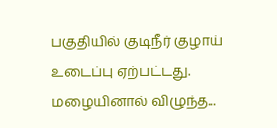பகுதியில் குடிநீர் குழாய் உடைப்பு ஏற்பட்டது. மழையினால் விழுந்த...